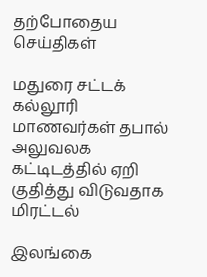தற்போதைய செய்திகள்

மதுரை சட்டக் கல்லூரி மாணவர்கள் தபால் அலுவலக கட்டிடத்தில் ஏறி குதித்து விடுவதாக மிரட்டல்

இலங்கை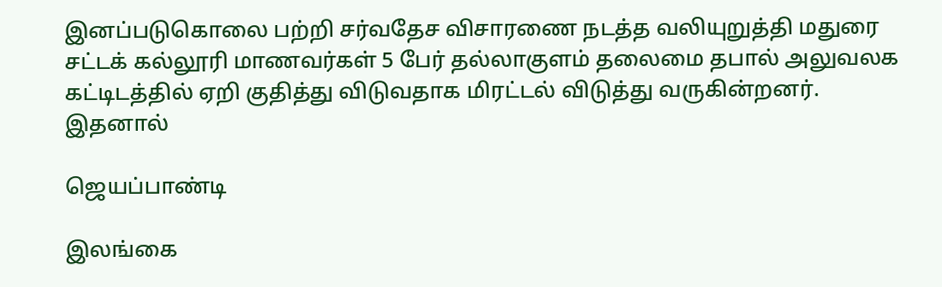இனப்படுகொலை பற்றி சர்வதேச விசாரணை நடத்த வலியுறுத்தி மதுரை சட்டக் கல்லூரி மாணவர்கள் 5 பேர் தல்லாகுளம் தலைமை தபால் அலுவலக கட்டிடத்தில் ஏறி குதித்து விடுவதாக மிரட்டல் விடுத்து வருகின்றனர்.  இதனால்

ஜெயப்பாண்டி

இலங்கை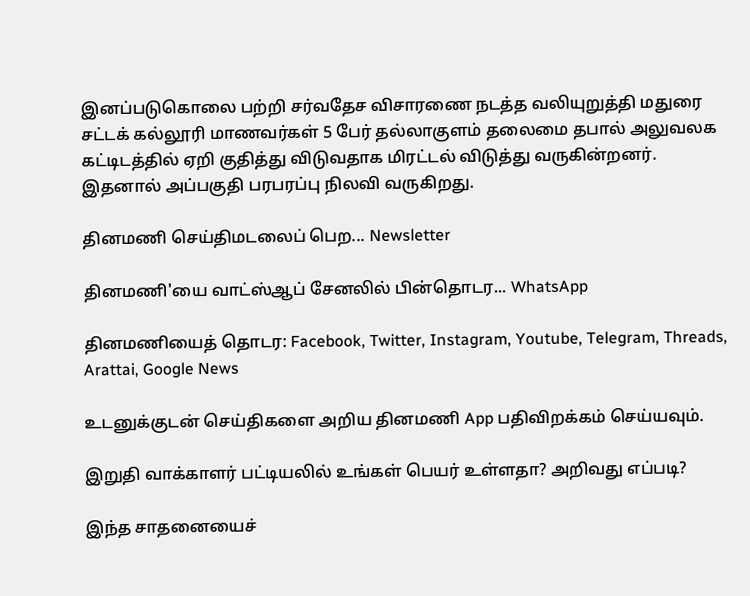இனப்படுகொலை பற்றி சர்வதேச விசாரணை நடத்த வலியுறுத்தி மதுரை சட்டக் கல்லூரி மாணவர்கள் 5 பேர் தல்லாகுளம் தலைமை தபால் அலுவலக கட்டிடத்தில் ஏறி குதித்து விடுவதாக மிரட்டல் விடுத்து வருகின்றனர்.  இதனால் அப்பகுதி பரபரப்பு நிலவி வருகிறது.

தினமணி செய்திமடலைப் பெற... Newsletter

தினமணி'யை வாட்ஸ்ஆப் சேனலில் பின்தொடர... WhatsApp

தினமணியைத் தொடர: Facebook, Twitter, Instagram, Youtube, Telegram, Threads, Arattai, Google News

உடனுக்குடன் செய்திகளை அறிய தினமணி App பதிவிறக்கம் செய்யவும்.

இறுதி வாக்காளர் பட்டியலில் உங்கள் பெயர் உள்ளதா? அறிவது எப்படி?

இந்த சாதனையைச்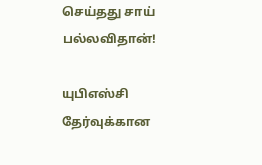செய்தது சாய் பல்லவிதான்!

யுபிஎஸ்சி தேர்வுக்கான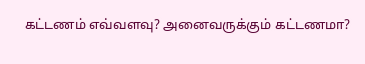கட்டணம் எவ்வளவு? அனைவருக்கும் கட்டணமா?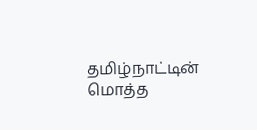தமிழ்நாட்டின் மொத்த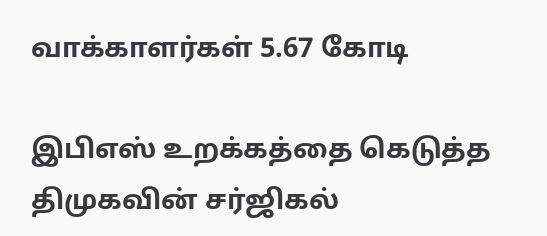வாக்காளர்கள் 5.67 கோடி

இபிஎஸ் உறக்கத்தை கெடுத்த திமுகவின் சர்ஜிகல்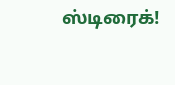ஸ்டிரைக்!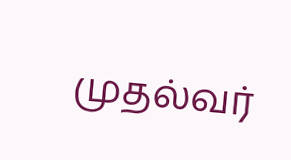முதல்வர்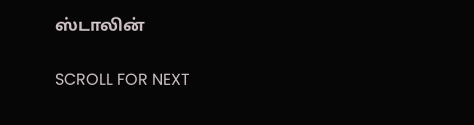ஸ்டாலின்

SCROLL FOR NEXT